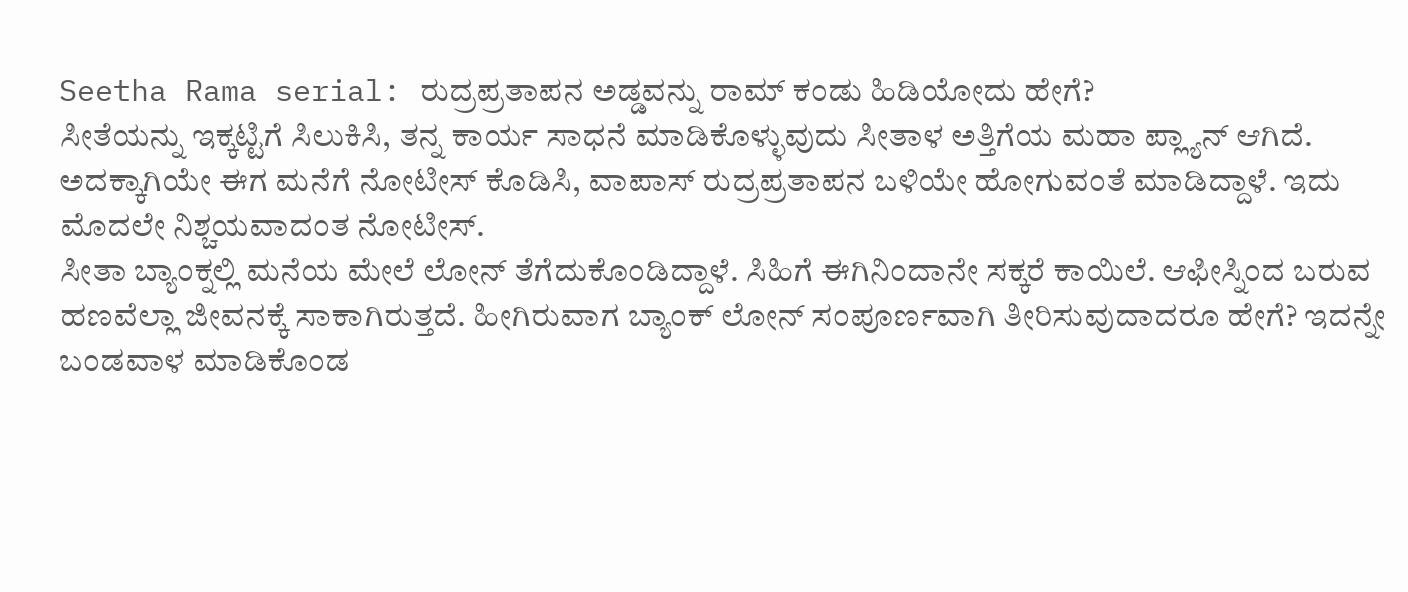Seetha Rama serial: ರುದ್ರಪ್ರತಾಪನ ಅಡ್ಡವನ್ನು ರಾಮ್ ಕಂಡು ಹಿಡಿಯೋದು ಹೇಗೆ?
ಸೀತೆಯನ್ನು ಇಕ್ಕಟ್ಟಿಗೆ ಸಿಲುಕಿಸಿ, ತನ್ನ ಕಾರ್ಯ ಸಾಧನೆ ಮಾಡಿಕೊಳ್ಳುವುದು ಸೀತಾಳ ಅತ್ತಿಗೆಯ ಮಹಾ ಪ್ಲ್ಯಾನ್ ಆಗಿದೆ. ಅದಕ್ಕಾಗಿಯೇ ಈಗ ಮನೆಗೆ ನೋಟೀಸ್ ಕೊಡಿಸಿ, ವಾಪಾಸ್ ರುದ್ರಪ್ರತಾಪನ ಬಳಿಯೇ ಹೋಗುವಂತೆ ಮಾಡಿದ್ದಾಳೆ. ಇದು ಮೊದಲೇ ನಿಶ್ಚಯವಾದಂತ ನೋಟೀಸ್.
ಸೀತಾ ಬ್ಯಾಂಕ್ನಲ್ಲಿ ಮನೆಯ ಮೇಲೆ ಲೋನ್ ತೆಗೆದುಕೊಂಡಿದ್ದಾಳೆ. ಸಿಹಿಗೆ ಈಗಿನಿಂದಾನೇ ಸಕ್ಕರೆ ಕಾಯಿಲೆ. ಆಫೀಸ್ನಿಂದ ಬರುವ ಹಣವೆಲ್ಲಾ ಜೀವನಕ್ಕೆ ಸಾಕಾಗಿರುತ್ತದೆ. ಹೀಗಿರುವಾಗ ಬ್ಯಾಂಕ್ ಲೋನ್ ಸಂಪೂರ್ಣವಾಗಿ ತೀರಿಸುವುದಾದರೂ ಹೇಗೆ? ಇದನ್ನೇ ಬಂಡವಾಳ ಮಾಡಿಕೊಂಡ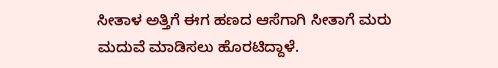ಸೀತಾಳ ಅತ್ತಿಗೆ ಈಗ ಹಣದ ಆಸೆಗಾಗಿ ಸೀತಾಗೆ ಮರು ಮದುವೆ ಮಾಡಿಸಲು ಹೊರಟಿದ್ದಾಳೆ.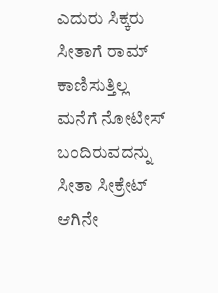ಎದುರು ಸಿಕ್ಕರು ಸೀತಾಗೆ ರಾಮ್ ಕಾಣಿಸುತ್ತಿಲ್ಲ
ಮನೆಗೆ ನೋಟೀಸ್ ಬಂದಿರುವದನ್ನು ಸೀತಾ ಸೀಕ್ರೇಟ್ ಆಗಿನೇ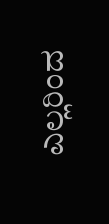ಎಲ್ಲರಿಂದ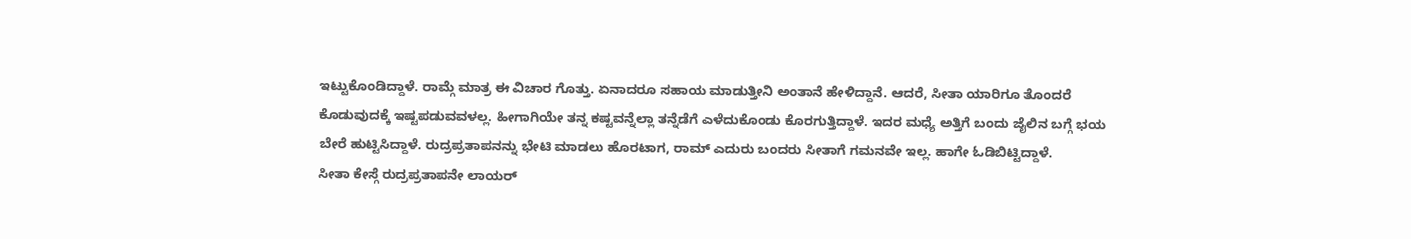ಇಟ್ಟುಕೊಂಡಿದ್ದಾಳೆ. ರಾಮ್ಗೆ ಮಾತ್ರ ಈ ವಿಚಾರ ಗೊತ್ತು. ಏನಾದರೂ ಸಹಾಯ ಮಾಡುತ್ತೀನಿ ಅಂತಾನೆ ಹೇಳಿದ್ದಾನೆ. ಆದರೆ, ಸೀತಾ ಯಾರಿಗೂ ತೊಂದರೆ ಕೊಡುವುದಕ್ಕೆ ಇಷ್ಟಪಡುವವಳಲ್ಲ. ಹೀಗಾಗಿಯೇ ತನ್ನ ಕಷ್ಟವನ್ನೆಲ್ಲಾ ತನ್ನೆಡೆಗೆ ಎಳೆದುಕೊಂಡು ಕೊರಗುತ್ತಿದ್ದಾಳೆ. ಇದರ ಮಧ್ಯೆ ಅತ್ತಿಗೆ ಬಂದು ಜೈಲಿನ ಬಗ್ಗೆ ಭಯ ಬೇರೆ ಹುಟ್ಟಿಸಿದ್ದಾಳೆ. ರುದ್ರಪ್ರತಾಪನನ್ನು ಭೇಟಿ ಮಾಡಲು ಹೊರಟಾಗ, ರಾಮ್ ಎದುರು ಬಂದರು ಸೀತಾಗೆ ಗಮನವೇ ಇಲ್ಲ. ಹಾಗೇ ಓಡಿಬಿಟ್ಟಿದ್ದಾಳೆ.
ಸೀತಾ ಕೇಸ್ಗೆ ರುದ್ರಪ್ರತಾಪನೇ ಲಾಯರ್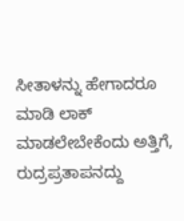ಸೀತಾಳನ್ನು ಹೇಗಾದರೂ ಮಾಡಿ ಲಾಕ್ ಮಾಡಲೇಬೇಕೆಂದು ಅತ್ತಿಗೆ, ರುದ್ರಪ್ರತಾಪನದ್ದು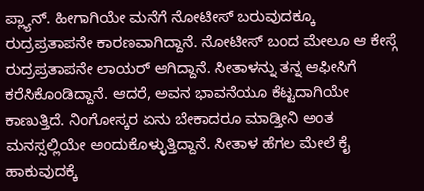ಪ್ಲ್ಯಾನ್. ಹೀಗಾಗಿಯೇ ಮನೆಗೆ ನೋಟೀಸ್ ಬರುವುದಕ್ಕೂ ರುದ್ರಪ್ರತಾಪನೇ ಕಾರಣವಾಗಿದ್ದಾನೆ. ನೋಟೀಸ್ ಬಂದ ಮೇಲೂ ಆ ಕೇಸ್ಗೆ ರುದ್ರಪ್ರತಾಪನೇ ಲಾಯರ್ ಆಗಿದ್ದಾನೆ. ಸೀತಾಳನ್ನು ತನ್ನ ಆಫೀಸಿಗೆ ಕರೆಸಿಕೊಂಡಿದ್ದಾನೆ. ಆದರೆ, ಅವನ ಭಾವನೆಯೂ ಕೆಟ್ಟದಾಗಿಯೇ ಕಾಣುತ್ತಿದೆ. ನಿಂಗೋಸ್ಕರ ಏನು ಬೇಕಾದರೂ ಮಾಡ್ತೀನಿ ಅಂತ ಮನಸ್ಸಲ್ಲಿಯೇ ಅಂದುಕೊಳ್ಳುತ್ತಿದ್ದಾನೆ. ಸೀತಾಳ ಹೆಗಲ ಮೇಲೆ ಕೈ ಹಾಕುವುದಕ್ಕೆ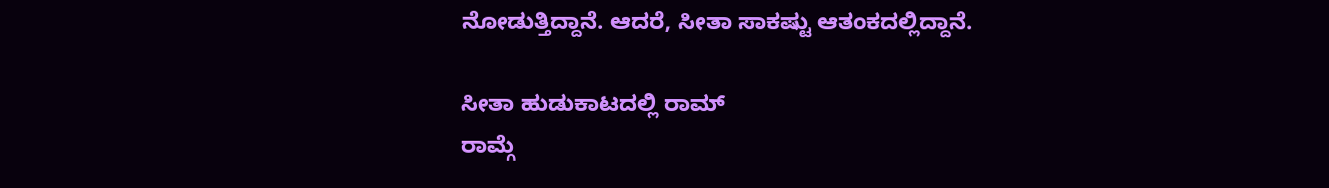ನೋಡುತ್ತಿದ್ದಾನೆ. ಆದರೆ, ಸೀತಾ ಸಾಕಷ್ಟು ಆತಂಕದಲ್ಲಿದ್ದಾನೆ.

ಸೀತಾ ಹುಡುಕಾಟದಲ್ಲಿ ರಾಮ್
ರಾಮ್ಗೆ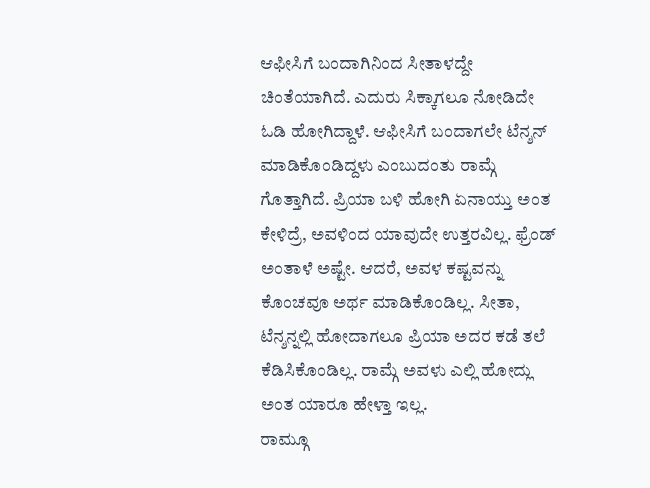ಆಫೀಸಿಗೆ ಬಂದಾಗಿನಿಂದ ಸೀತಾಳದ್ದೇ ಚಿಂತೆಯಾಗಿದೆ. ಎದುರು ಸಿಕ್ಕಾಗಲೂ ನೋಡಿದೇ ಓಡಿ ಹೋಗಿದ್ದಾಳೆ. ಆಫೀಸಿಗೆ ಬಂದಾಗಲೇ ಟೆನ್ಶನ್ ಮಾಡಿಕೊಂಡಿದ್ದಳು ಎಂಬುದಂತು ರಾಮ್ಗೆ ಗೊತ್ತಾಗಿದೆ. ಪ್ರಿಯಾ ಬಳಿ ಹೋಗಿ ಏನಾಯ್ತು ಅಂತ ಕೇಳಿದ್ರೆ, ಅವಳಿಂದ ಯಾವುದೇ ಉತ್ತರವಿಲ್ಲ. ಫ್ರೆಂಡ್ ಅಂತಾಳೆ ಅಷ್ಟೇ. ಆದರೆ, ಅವಳ ಕಷ್ಟವನ್ನು ಕೊಂಚವೂ ಅರ್ಥ ಮಾಡಿಕೊಂಡಿಲ್ಲ. ಸೀತಾ, ಟೆನ್ಶನ್ನಲ್ಲಿ ಹೋದಾಗಲೂ ಪ್ರಿಯಾ ಅದರ ಕಡೆ ತಲೆ ಕೆಡಿಸಿಕೊಂಡಿಲ್ಲ. ರಾಮ್ಗೆ ಅವಳು ಎಲ್ಲಿ ಹೋದ್ಲು ಅಂತ ಯಾರೂ ಹೇಳ್ತಾ ಇಲ್ಲ.
ರಾಮ್ಗೂ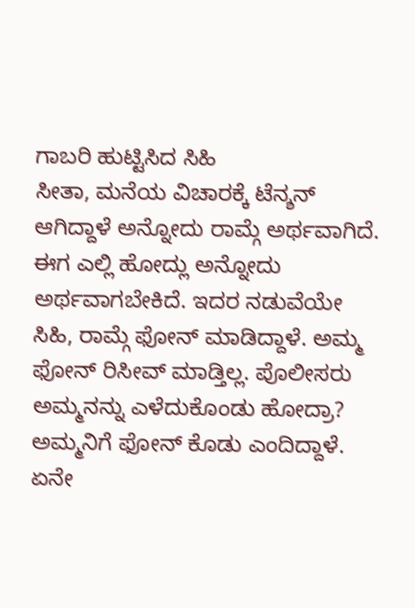ಗಾಬರಿ ಹುಟ್ಟಿಸಿದ ಸಿಹಿ
ಸೀತಾ, ಮನೆಯ ವಿಚಾರಕ್ಕೆ ಟೆನ್ಶನ್ ಆಗಿದ್ದಾಳೆ ಅನ್ನೋದು ರಾಮ್ಗೆ ಅರ್ಥವಾಗಿದೆ. ಈಗ ಎಲ್ಲಿ ಹೋದ್ಲು ಅನ್ನೋದು ಅರ್ಥವಾಗಬೇಕಿದೆ. ಇದರ ನಡುವೆಯೇ ಸಿಹಿ, ರಾಮ್ಗೆ ಫೋನ್ ಮಾಡಿದ್ದಾಳೆ. ಅಮ್ಮ ಫೋನ್ ರಿಸೀವ್ ಮಾಡ್ತಿಲ್ಲ. ಪೊಲೀಸರು ಅಮ್ಮನನ್ನು ಎಳೆದುಕೊಂಡು ಹೋದ್ರಾ? ಅಮ್ಮನಿಗೆ ಫೋನ್ ಕೊಡು ಎಂದಿದ್ದಾಳೆ. ಏನೇ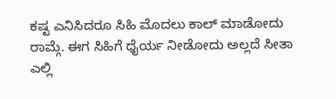ಕಷ್ಟ ಎನಿಸಿದರೂ ಸಿಹಿ ಮೊದಲು ಕಾಲ್ ಮಾಡೋದು ರಾಮ್ಗೆ. ಈಗ ಸಿಹಿಗೆ ಧೈರ್ಯ ನೀಡೋದು ಅಲ್ಲದೆ ಸೀತಾ ಎಲ್ಲಿ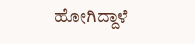ಹೋಗಿದ್ದಾಳೆ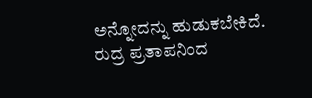ಅನ್ನೋದನ್ನು ಹುಡುಕಬೇಕಿದೆ. ರುದ್ರ ಪ್ರತಾಪನಿಂದ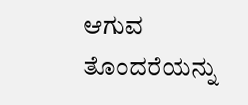ಆಗುವ ತೊಂದರೆಯನ್ನು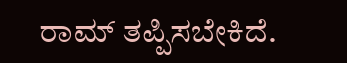ರಾಮ್ ತಪ್ಪಿಸಬೇಕಿದೆ.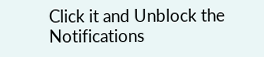Click it and Unblock the Notifications